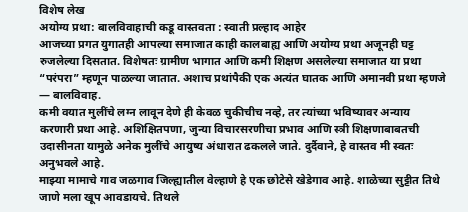विशेष लेख
अयोग्य प्रथा: बालविवाहाची कडू वास्तवता : स्वाती प्रल्हाद आहेर
आजच्या प्रगत युगातही आपल्या समाजात काही कालबाह्य आणि अयोग्य प्रथा अजूनही घट्ट रुजलेल्या दिसतात. विशेषतः ग्रामीण भागात आणि कमी शिक्षण असलेल्या समाजात या प्रथा “परंपरा” म्हणून पाळल्या जातात. अशाच प्रथांपैकी एक अत्यंत घातक आणि अमानवी प्रथा म्हणजे — बालविवाह.
कमी वयात मुलींचे लग्न लावून देणे ही केवळ चुकीचीच नव्हे, तर त्यांच्या भविष्यावर अन्याय करणारी प्रथा आहे. अशिक्षितपणा, जुन्या विचारसरणीचा प्रभाव आणि स्त्री शिक्षणाबाबतची उदासीनता यामुळे अनेक मुलींचे आयुष्य अंधारात ढकलले जाते. दुर्दैवाने, हे वास्तव मी स्वतः अनुभवले आहे.
माझ्या मामाचे गाव जळगाव जिल्ह्यातील वेल्हाणे हे एक छोटेसे खेडेगाव आहे. शाळेच्या सुट्टीत तिथे जाणे मला खूप आवडायचे. तिथले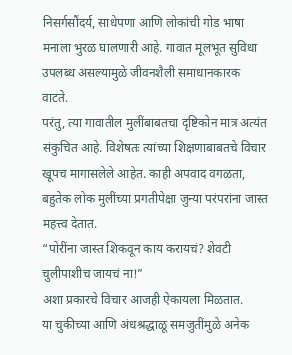निसर्गसौंदर्य, साधेपणा आणि लोकांची गोड भाषा मनाला भुरळ घालणारी आहे. गावात मूलभूत सुविधा उपलब्ध असल्यामुळे जीवनशैली समाधानकारक वाटते.
परंतु, त्या गावातील मुलींबाबतचा दृष्टिकोन मात्र अत्यंत संकुचित आहे. विशेषतः त्यांच्या शिक्षणाबाबतचे विचार खूपच मागासलेले आहेत. काही अपवाद वगळता, बहुतेक लोक मुलींच्या प्रगतीपेक्षा जुन्या परंपरांना जास्त महत्त्व देतात.
“पोरींना जास्त शिकवून काय करायचं? शेवटी चुलीपाशीच जायचं ना!”
अशा प्रकारचे विचार आजही ऐकायला मिळतात.
या चुकीच्या आणि अंधश्रद्धाळू समजुतींमुळे अनेक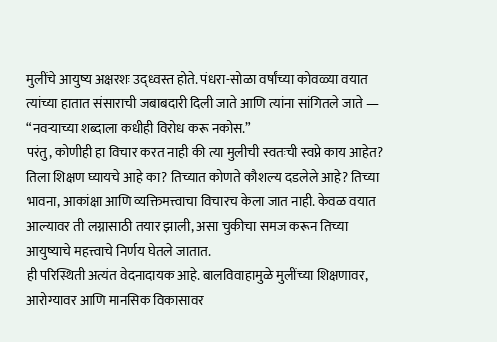मुलींचे आयुष्य अक्षरशः उद्ध्वस्त होते. पंधरा-सोळा वर्षांच्या कोवळ्या वयात त्यांच्या हातात संसाराची जबाबदारी दिली जाते आणि त्यांना सांगितले जाते — “नवऱ्याच्या शब्दाला कधीही विरोध करू नकोस.”
परंतु, कोणीही हा विचार करत नाही की त्या मुलीची स्वतःची स्वप्ने काय आहेत? तिला शिक्षण घ्यायचे आहे का? तिच्यात कोणते कौशल्य दडलेले आहे? तिच्या भावना, आकांक्षा आणि व्यक्तिमत्त्वाचा विचारच केला जात नाही. केवळ वयात आल्यावर ती लग्नासाठी तयार झाली, असा चुकीचा समज करून तिच्या आयुष्याचे महत्त्वाचे निर्णय घेतले जातात.
ही परिस्थिती अत्यंत वेदनादायक आहे. बालविवाहामुळे मुलींच्या शिक्षणावर, आरोग्यावर आणि मानसिक विकासावर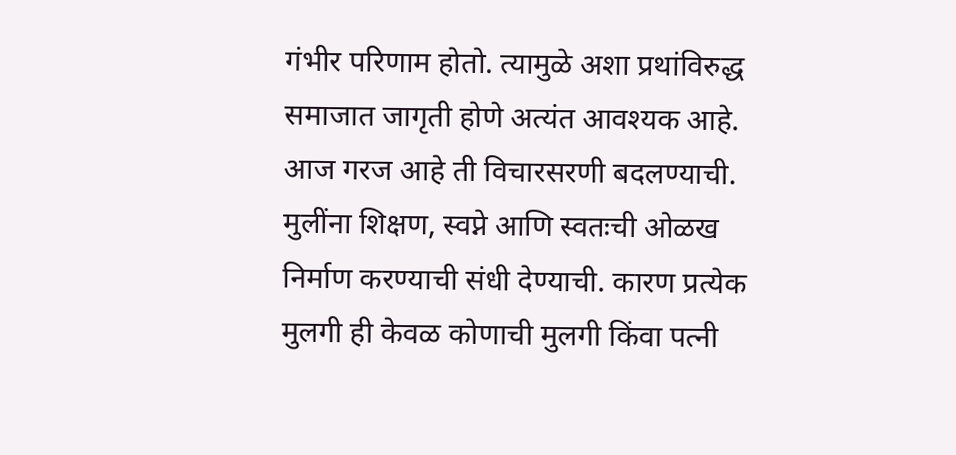गंभीर परिणाम होतो. त्यामुळे अशा प्रथांविरुद्ध समाजात जागृती होणे अत्यंत आवश्यक आहे.
आज गरज आहे ती विचारसरणी बदलण्याची. मुलींना शिक्षण, स्वप्ने आणि स्वतःची ओळख निर्माण करण्याची संधी देण्याची. कारण प्रत्येक मुलगी ही केवळ कोणाची मुलगी किंवा पत्नी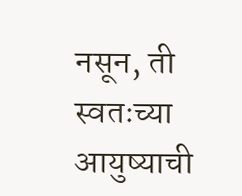नसून, ती स्वतःच्या आयुष्याची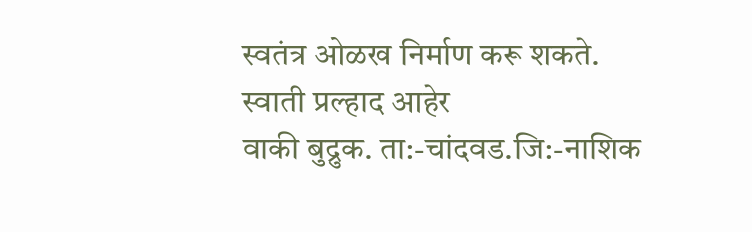स्वतंत्र ओळख निर्माण करू शकते.
स्वाती प्रल्हाद आहेर
वाकी बुद्रुक. ता:-चांदवड.जि:-नाशिक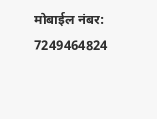मोबाईल नंबर: 7249464824